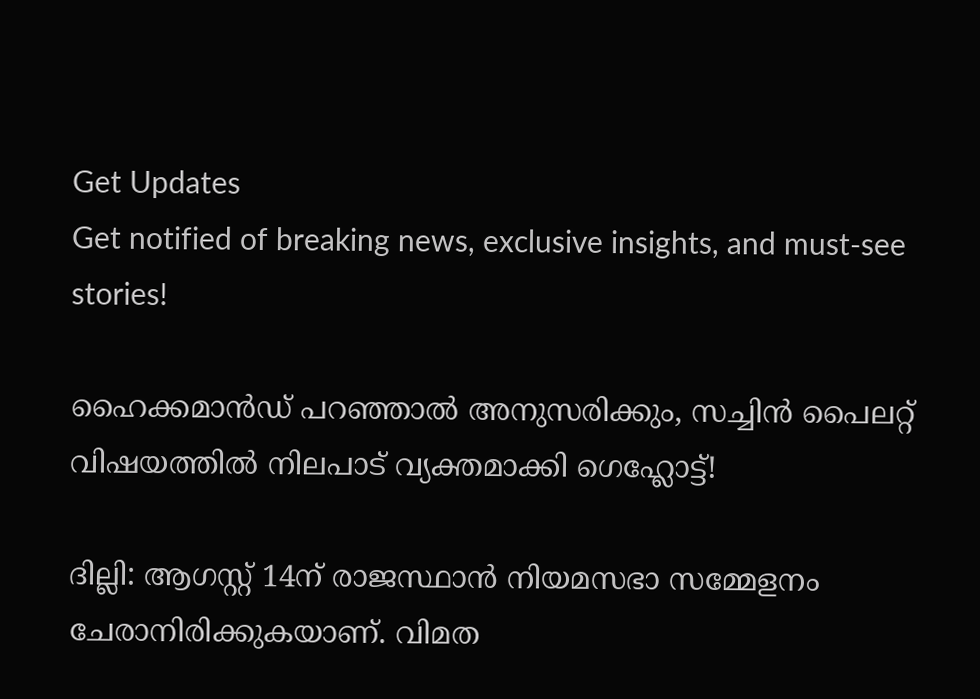Get Updates
Get notified of breaking news, exclusive insights, and must-see stories!

ഹൈക്കമാൻഡ് പറഞ്ഞാൽ അനുസരിക്കും, സച്ചിൻ പൈലറ്റ് വിഷയത്തിൽ നിലപാട് വ്യക്തമാക്കി ഗെഹ്ലോട്ട്!

ദില്ലി: ആഗസ്റ്റ് 14ന് രാജസ്ഥാന്‍ നിയമസഭാ സമ്മേളനം ചേരാനിരിക്കുകയാണ്. വിമത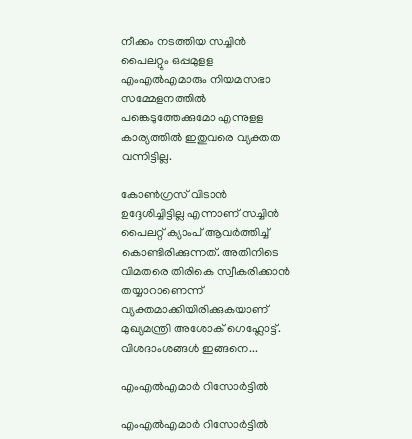നീക്കം നടത്തിയ സച്ചിന്‍ പൈലറ്റും ഒപ്പമുളള എംഎല്‍എമാരും നിയമസഭാ സമ്മേളനത്തില്‍ പങ്കെടുത്തേക്കുമോ എന്നുളള കാര്യത്തില്‍ ഇതുവരെ വ്യക്തത വന്നിട്ടില്ല.

കോണ്‍ഗ്രസ് വിടാന്‍ ഉദ്ദേശിച്ചിട്ടില്ല എന്നാണ് സച്ചിന്‍ പൈലറ്റ് ക്യാംപ് ആവര്‍ത്തിച്ച് കൊണ്ടിരിക്കുന്നത്. അതിനിടെ വിമതരെ തിരികെ സ്വീകരിക്കാന്‍ തയ്യാറാണെന്ന് വ്യക്തമാക്കിയിരിക്കുകയാണ് മുഖ്യമന്ത്രി അശോക് ഗെഹ്ലോട്ട്. വിശദാംശങ്ങള്‍ ഇങ്ങനെ...

എംഎല്‍എമാർ റിസോർട്ടിൽ

എംഎല്‍എമാർ റിസോർട്ടിൽ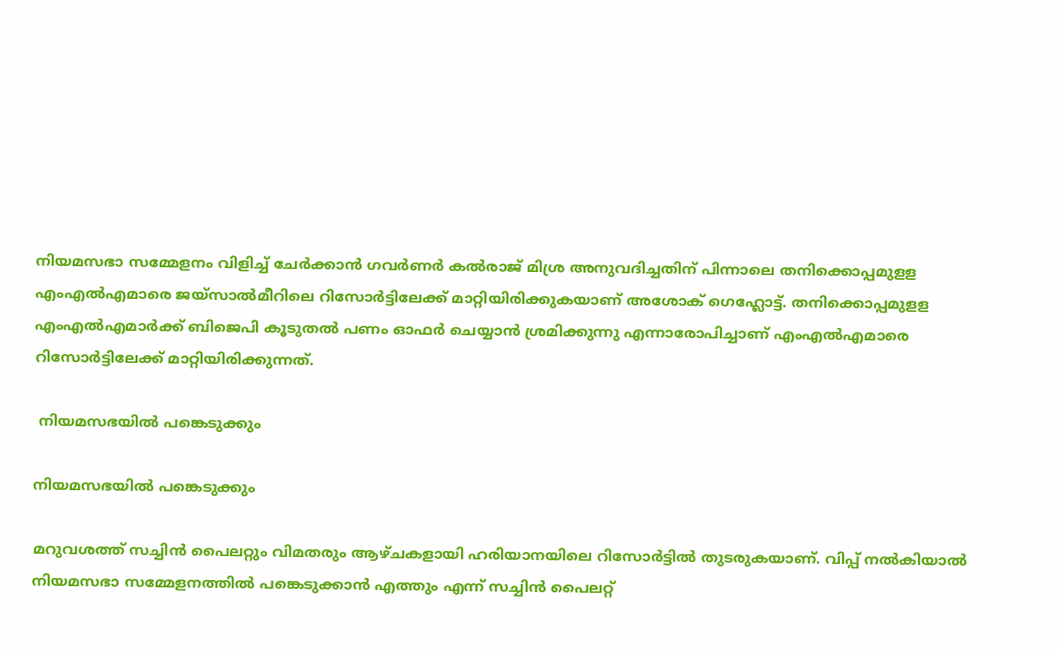നിയമസഭാ സമ്മേളനം വിളിച്ച് ചേര്‍ക്കാന്‍ ഗവര്‍ണര്‍ കല്‍രാജ് മിശ്ര അനുവദിച്ചതിന് പിന്നാലെ തനിക്കൊപ്പമുളള എംഎല്‍എമാരെ ജയ്‌സാല്‍മീറിലെ റിസോര്‍ട്ടിലേക്ക് മാറ്റിയിരിക്കുകയാണ് അശോക് ഗെഹ്ലോട്ട്. തനിക്കൊപ്പമുളള എംഎല്‍എമാര്‍ക്ക് ബിജെപി കൂടുതല്‍ പണം ഓഫര്‍ ചെയ്യാന്‍ ശ്രമിക്കുന്നു എന്നാരോപിച്ചാണ് എംഎല്‍എമാരെ റിസോര്‍ട്ടിലേക്ക് മാറ്റിയിരിക്കുന്നത്.

 നിയമസഭയില്‍ പങ്കെടുക്കും

നിയമസഭയില്‍ പങ്കെടുക്കും

മറുവശത്ത് സച്ചിന്‍ പൈലറ്റും വിമതരും ആഴ്ചകളായി ഹരിയാനയിലെ റിസോര്‍ട്ടില്‍ തുടരുകയാണ്. വിപ്പ് നല്‍കിയാല്‍ നിയമസഭാ സമ്മേളനത്തില്‍ പങ്കെടുക്കാന്‍ എത്തും എന്ന് സച്ചിന്‍ പൈലറ്റ്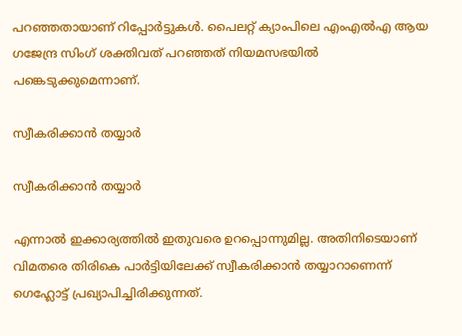പറഞ്ഞതായാണ് റിപ്പോര്‍ട്ടുകള്‍. പൈലറ്റ് ക്യാംപിലെ എംഎല്‍എ ആയ ഗജേന്ദ്ര സിംഗ് ശക്തിവത് പറഞ്ഞത് നിയമസഭയില്‍ പങ്കെടുക്കുമെന്നാണ്.

സ്വീകരിക്കാന്‍ തയ്യാർ

സ്വീകരിക്കാന്‍ തയ്യാർ

എന്നാല്‍ ഇക്കാര്യത്തില്‍ ഇതുവരെ ഉറപ്പൊന്നുമില്ല. അതിനിടെയാണ് വിമതരെ തിരികെ പാര്‍ട്ടിയിലേക്ക് സ്വീകരിക്കാന്‍ തയ്യാറാണെന്ന് ഗെഹ്ലോട്ട് പ്രഖ്യാപിച്ചിരിക്കുന്നത്.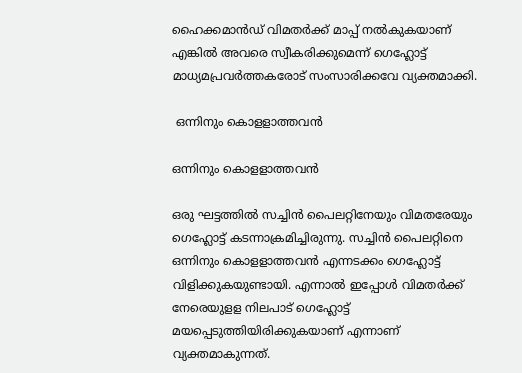ഹൈക്കമാന്‍ഡ് വിമതര്‍ക്ക് മാപ്പ് നല്‍കുകയാണ് എങ്കില്‍ അവരെ സ്വീകരിക്കുമെന്ന് ഗെഹ്ലോട്ട് മാധ്യമപ്രവര്‍ത്തകരോട് സംസാരിക്കവേ വ്യക്തമാക്കി.

 ഒന്നിനും കൊളളാത്തവന്‍

ഒന്നിനും കൊളളാത്തവന്‍

ഒരു ഘട്ടത്തില്‍ സച്ചിന്‍ പൈലറ്റിനേയും വിമതരേയും ഗെഹ്ലോട്ട് കടന്നാക്രമിച്ചിരുന്നു. സച്ചിന്‍ പൈലറ്റിനെ ഒന്നിനും കൊളളാത്തവന്‍ എന്നടക്കം ഗെഹ്ലോട്ട് വിളിക്കുകയുണ്ടായി. എന്നാല്‍ ഇപ്പോള്‍ വിമതര്‍ക്ക് നേരെയുളള നിലപാട് ഗെഹ്ലോട്ട് മയപ്പെടുത്തിയിരിക്കുകയാണ് എന്നാണ് വ്യക്തമാകുന്നത്.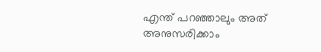എന്ത് പറഞ്ഞാലും അത് അനുസരിക്കാം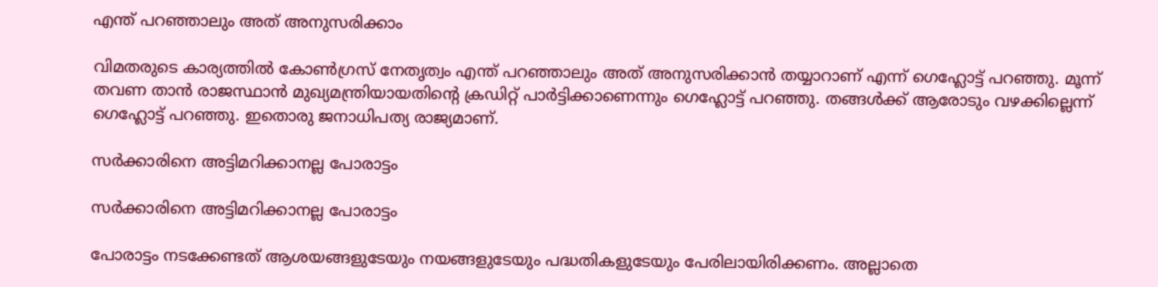എന്ത് പറഞ്ഞാലും അത് അനുസരിക്കാം

വിമതരുടെ കാര്യത്തില്‍ കോണ്‍ഗ്രസ് നേതൃത്വം എന്ത് പറഞ്ഞാലും അത് അനുസരിക്കാന്‍ തയ്യാറാണ് എന്ന് ഗെഹ്ലോട്ട് പറഞ്ഞു. മൂന്ന് തവണ താന്‍ രാജസ്ഥാന്‍ മുഖ്യമന്ത്രിയായതിന്റെ ക്രഡിറ്റ് പാര്‍ട്ടിക്കാണെന്നും ഗെഹ്ലോട്ട് പറഞ്ഞു. തങ്ങള്‍ക്ക് ആരോടും വഴക്കില്ലെന്ന് ഗെഹ്ലോട്ട് പറഞ്ഞു. ഇതൊരു ജനാധിപത്യ രാജ്യമാണ്.

സര്‍ക്കാരിനെ അട്ടിമറിക്കാനല്ല പോരാട്ടം

സര്‍ക്കാരിനെ അട്ടിമറിക്കാനല്ല പോരാട്ടം

പോരാട്ടം നടക്കേണ്ടത് ആശയങ്ങളുടേയും നയങ്ങളുടേയും പദ്ധതികളുടേയും പേരിലായിരിക്കണം. അല്ലാതെ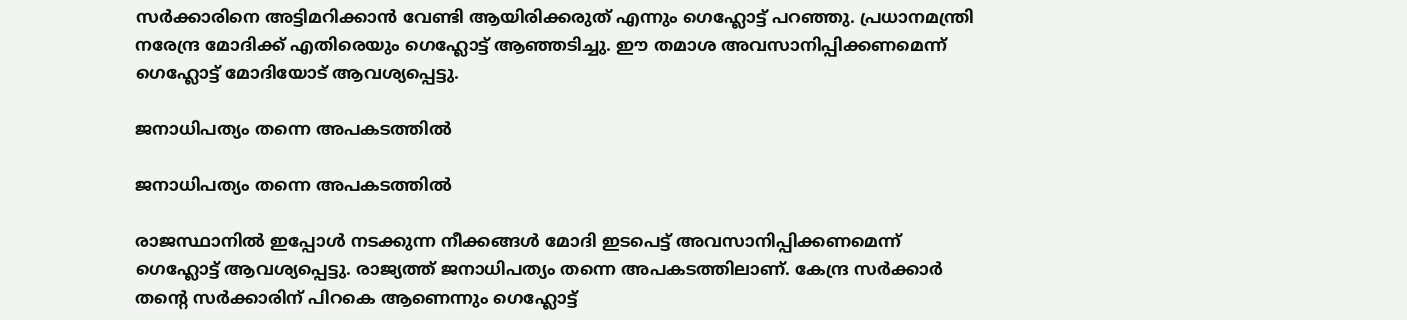സര്‍ക്കാരിനെ അട്ടിമറിക്കാന്‍ വേണ്ടി ആയിരിക്കരുത് എന്നും ഗെഹ്ലോട്ട് പറഞ്ഞു. പ്രധാനമന്ത്രി നരേന്ദ്ര മോദിക്ക് എതിരെയും ഗെഹ്ലോട്ട് ആഞ്ഞടിച്ചു. ഈ തമാശ അവസാനിപ്പിക്കണമെന്ന് ഗെഹ്ലോട്ട് മോദിയോട് ആവശ്യപ്പെട്ടു.

ജനാധിപത്യം തന്നെ അപകടത്തിൽ

ജനാധിപത്യം തന്നെ അപകടത്തിൽ

രാജസ്ഥാനില്‍ ഇപ്പോള്‍ നടക്കുന്ന നീക്കങ്ങള്‍ മോദി ഇടപെട്ട് അവസാനിപ്പിക്കണമെന്ന് ഗെഹ്ലോട്ട് ആവശ്യപ്പെട്ടു. രാജ്യത്ത് ജനാധിപത്യം തന്നെ അപകടത്തിലാണ്. കേന്ദ്ര സര്‍ക്കാര്‍ തന്റെ സര്‍ക്കാരിന് പിറകെ ആണെന്നും ഗെഹ്ലോട്ട്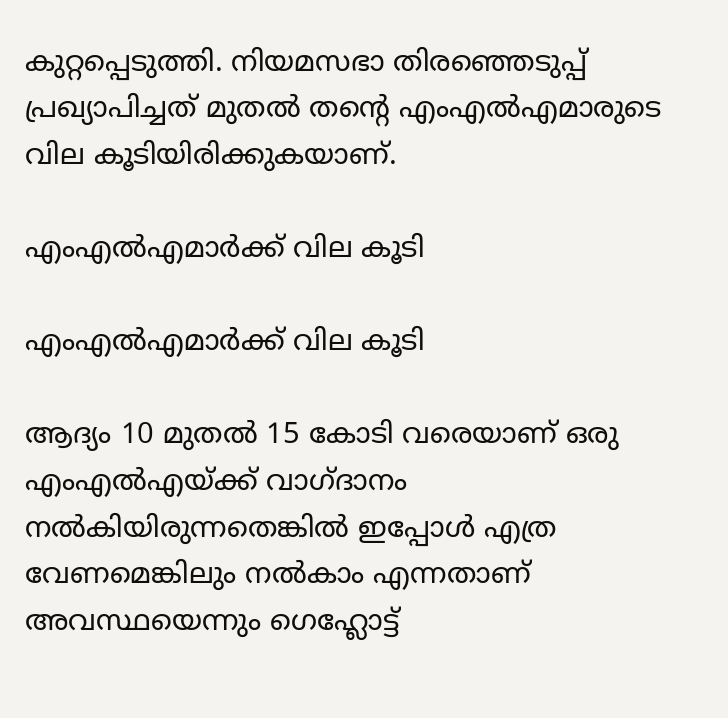കുറ്റപ്പെടുത്തി. നിയമസഭാ തിരഞ്ഞെടുപ്പ് പ്രഖ്യാപിച്ചത് മുതല്‍ തന്റെ എംഎല്‍എമാരുടെ വില കൂടിയിരിക്കുകയാണ്.

എംഎൽഎമാർക്ക് വില കൂടി

എംഎൽഎമാർക്ക് വില കൂടി

ആദ്യം 10 മുതല്‍ 15 കോടി വരെയാണ് ഒരു എംഎല്‍എയ്ക്ക് വാഗ്ദാനം നല്‍കിയിരുന്നതെങ്കില്‍ ഇപ്പോള്‍ എത്ര വേണമെങ്കിലും നല്‍കാം എന്നതാണ് അവസ്ഥയെന്നും ഗെഹ്ലോട്ട്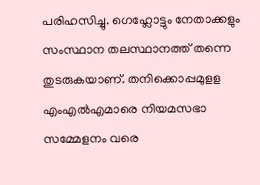പരിഹസിച്ചു. ഗെഹ്ലോട്ടും നേതാക്കളും സംസ്ഥാന തലസ്ഥാനത്ത് തന്നെ തുടരുകയാണ്. തനിക്കൊപ്പമുളള എംഎല്‍എമാരെ നിയമസഭാ സമ്മേളനം വരെ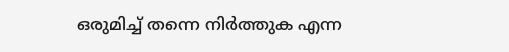ഒരുമിച്ച് തന്നെ നിര്‍ത്തുക എന്ന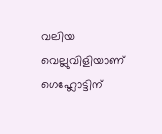വലിയ വെല്ലുവിളിയാണ് ഗെഹ്ലോട്ടിന്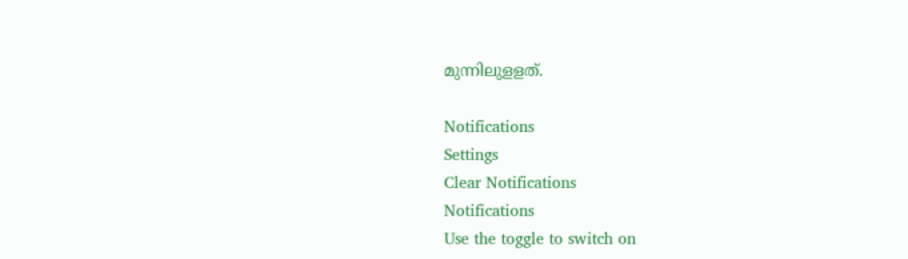മുന്നിലുളളത്.

Notifications
Settings
Clear Notifications
Notifications
Use the toggle to switch on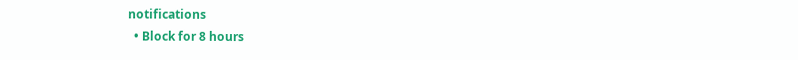notifications
  • Block for 8 hours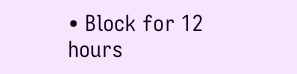• Block for 12 hours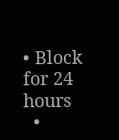• Block for 24 hours
  •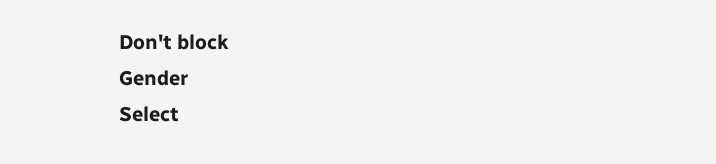Don't block
Gender
Select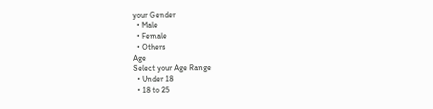your Gender
  • Male
  • Female
  • Others
Age
Select your Age Range
  • Under 18
  • 18 to 25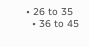• 26 to 35
  • 36 to 45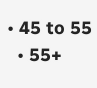• 45 to 55
  • 55+